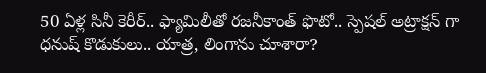50 ఏళ్ల సినీ కెరీర్.. ఫ్యామిలీతో రజనీకాంత్ ఫొటో.. స్పెషల్ అట్రాక్షన్ గా ధనుష్ కొడుకులు.. యాత్ర, లింగాను చూశారా?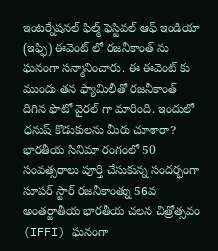ఇంటర్నేషనల్ ఫిల్మ్ ఫెస్టివల్ ఆఫ్ ఇండియా (ఇఫ్ఫి) ఈవెంట్ లో రజనీకాంత్ ను ఘనంగా సన్మానించారు. ఈ ఈవెంట్ కు ముందు తన ఫ్యామిలీతో రజనీకాంత్ దిగిన ఫొటో వైరల్ గా మారింది. ఇందులో ధనుష్ కొడుకులను మీరు చూశారా?
భారతీయ సినిమా రంగంలో 50 సంవత్సరాలు పూర్తి చేసుకున్న సందర్భంగా సూపర్ స్టార్ రజనీకాంత్ను 56వ అంతర్జాతీయ భారతీయ చలన చిత్రోత్సవం (IFFI) ఘనంగా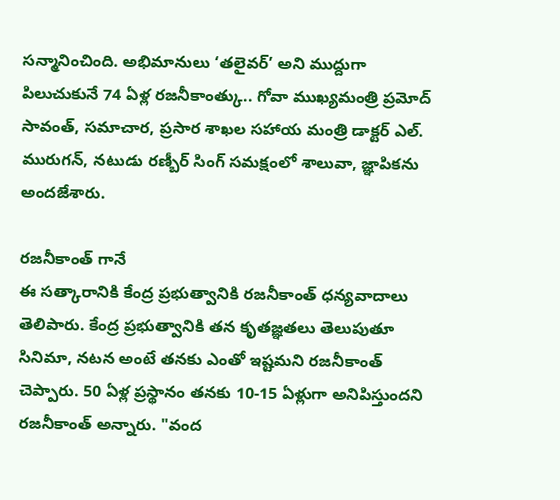సన్మానించింది. అభిమానులు ‘తలైవర్’ అని ముద్దుగా పిలుచుకునే 74 ఏళ్ల రజనీకాంత్కు.. గోవా ముఖ్యమంత్రి ప్రమోద్ సావంత్, సమాచార, ప్రసార శాఖల సహాయ మంత్రి డాక్టర్ ఎల్. మురుగన్, నటుడు రణ్బీర్ సింగ్ సమక్షంలో శాలువా, జ్ఞాపికను అందజేశారు.

రజనీకాంత్ గానే
ఈ సత్కారానికి కేంద్ర ప్రభుత్వానికి రజనీకాంత్ ధన్యవాదాలు తెలిపారు. కేంద్ర ప్రభుత్వానికి తన కృతజ్ఞతలు తెలుపుతూ సినిమా, నటన అంటే తనకు ఎంతో ఇష్టమని రజనీకాంత్ చెప్పారు. 50 ఏళ్ల ప్రస్థానం తనకు 10-15 ఏళ్లుగా అనిపిస్తుందని రజనీకాంత్ అన్నారు. "వంద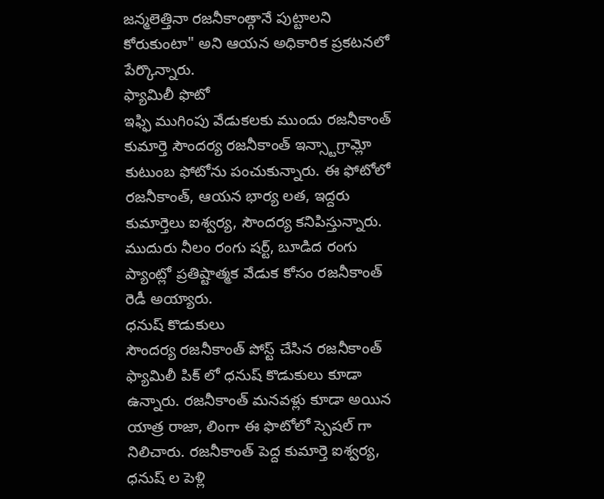జన్మలెత్తినా రజనీకాంత్గానే పుట్టాలని కోరుకుంటా" అని ఆయన అధికారిక ప్రకటనలో పేర్కొన్నారు.
ఫ్యామిలీ ఫొటో
ఇఫ్ఫి ముగింపు వేడుకలకు ముందు రజనీకాంత్ కుమార్తె సౌందర్య రజనీకాంత్ ఇన్స్టాగ్రామ్లో కుటుంబ ఫోటోను పంచుకున్నారు. ఈ ఫోటోలో రజనీకాంత్, ఆయన భార్య లత, ఇద్దరు కుమార్తెలు ఐశ్వర్య, సౌందర్య కనిపిస్తున్నారు. ముదురు నీలం రంగు షర్ట్, బూడిద రంగు ప్యాంట్లో ప్రతిష్టాత్మక వేడుక కోసం రజనీకాంత్ రెడీ అయ్యారు.
ధనుష్ కొడుకులు
సౌందర్య రజనీకాంత్ పోస్ట్ చేసిన రజనీకాంత్ ఫ్యామిలీ పిక్ లో ధనుష్ కొడుకులు కూడా ఉన్నారు. రజనీకాంత్ మనవళ్లు కూడా అయిన యాత్ర రాజా, లింగా ఈ ఫొటోలో స్పెషల్ గా నిలిచారు. రజనీకాంత్ పెద్ద కుమార్తె ఐశ్వర్య, ధనుష్ ల పెళ్లి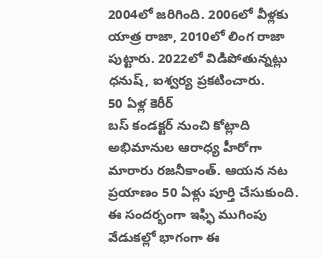2004లో జరిగింది. 2006లో వీళ్లకు యాత్ర రాజా, 2010లో లింగ రాజా పుట్టారు. 2022లో విడిపోతున్నట్లు ధనుష్, ఐశ్వర్య ప్రకటించారు.
50 ఏళ్ల కెరీర్
బస్ కండక్టర్ నుంచి కోట్లాది అభిమానుల ఆరాధ్య హీరోగా మారారు రజనీకాంత్. ఆయన నట ప్రయాణం 50 ఏళ్లు పూర్తి చేసుకుంది. ఈ సందర్భంగా ఇఫ్ఫి ముగింపు వేడుకల్లో భాగంగా ఈ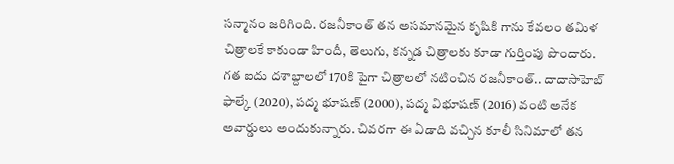సన్మానం జరిగింది. రజనీకాంత్ తన అసమానమైన కృషికి గాను కేవలం తమిళ చిత్రాలకే కాకుండా హిందీ, తెలుగు, కన్నడ చిత్రాలకు కూడా గుర్తింపు పొందారు.
గత ఐదు దశాబ్దాలలో 170కి పైగా చిత్రాలలో నటించిన రజనీకాంత్.. దాదాసాహెబ్ ఫాల్కే (2020), పద్మ భూషణ్ (2000), పద్మ విభూషణ్ (2016) వంటి అనేక అవార్డులు అందుకున్నారు. చివరగా ఈ ఏడాది వచ్చిన కూలీ సినిమాలో తన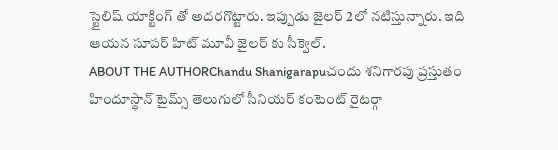స్టైలిష్ యాక్టింగ్ తో అదరగొట్టారు. ఇప్పుడు జైలర్ 2లో నటిస్తున్నారు. ఇది ఆయన సూపర్ హిట్ మూవీ జైలర్ కు సీక్వెల్.
ABOUT THE AUTHORChandu Shanigarapuచందు శనిగారపు ప్రస్తుతం హిందూస్థాన్ టైమ్స్ తెలుగులో సీనియర్ కంటెంట్ రైటర్గా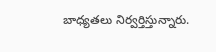బాధ్యతలు నిర్వర్తిస్తున్నారు.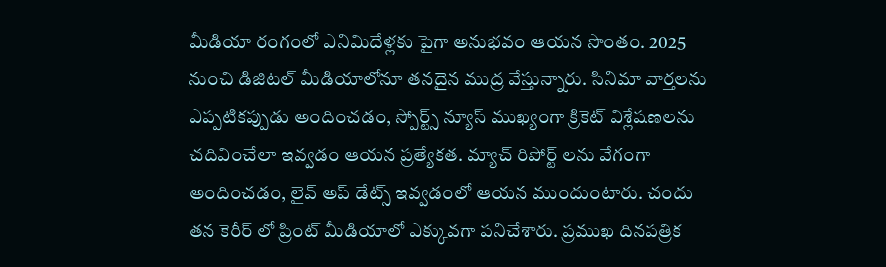మీడియా రంగంలో ఎనిమిదేళ్లకు పైగా అనుభవం ఆయన సొంతం. 2025 నుంచి డిజిటల్ మీడియాలోనూ తనదైన ముద్ర వేస్తున్నారు. సినిమా వార్తలను ఎప్పటికప్పుడు అందించడం, స్పోర్ట్స్ న్యూస్ ముఖ్యంగా క్రికెట్ విశ్లేషణలను చదివించేలా ఇవ్వడం ఆయన ప్రత్యేకత. మ్యాచ్ రిపోర్ట్ లను వేగంగా అందించడం, లైవ్ అప్ డేట్స్ ఇవ్వడంలో ఆయన ముందుంటారు. చందు తన కెరీర్ లో ప్రింట్ మీడియాలో ఎక్కువగా పనిచేశారు. ప్రముఖ దినపత్రిక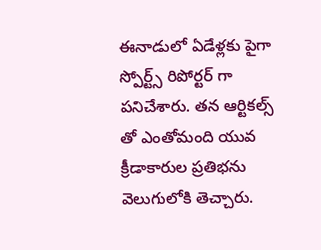ఈనాడులో ఏడేళ్లకు పైగా స్పోర్ట్స్ రిపోర్టర్ గా పనిచేశారు. తన ఆర్టికల్స్ తో ఎంతోమంది యువ క్రీడాకారుల ప్రతిభను వెలుగులోకి తెచ్చారు.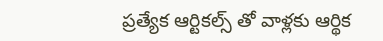ప్రత్యేక ఆర్టికల్స్ తో వాళ్లకు ఆర్థిక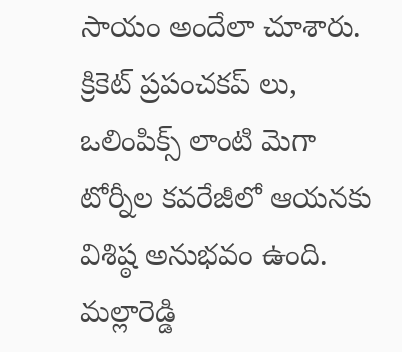సాయం అందేలా చూశారు. క్రికెట్ ప్రపంచకప్ లు, ఒలింపిక్స్ లాంటి మెగా టోర్నీల కవరేజీలో ఆయనకు విశిష్ఠ అనుభవం ఉంది. మల్లారెడ్డి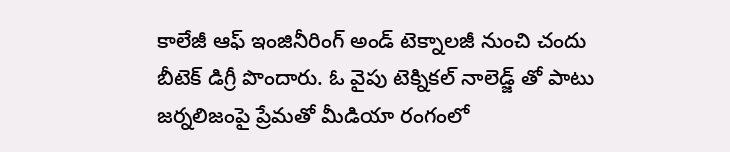కాలేజీ ఆఫ్ ఇంజినీరింగ్ అండ్ టెక్నాలజీ నుంచి చందు బీటెక్ డిగ్రీ పొందారు. ఓ వైపు టెక్నికల్ నాలెడ్జ్ తో పాటు జర్నలిజంపై ప్రేమతో మీడియా రంగంలో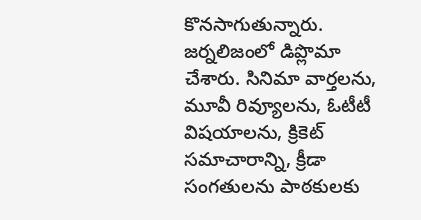కొనసాగుతున్నారు. జర్నలిజంలో డిప్లొమా చేశారు. సినిమా వార్తలను, మూవీ రివ్యూలను, ఓటీటీ విషయాలను, క్రికెట్ సమాచారాన్ని, క్రీడా సంగతులను పాఠకులకు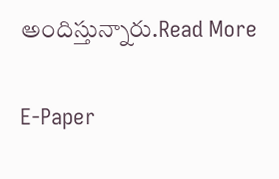అందిస్తున్నారు.Read More

E-Paper